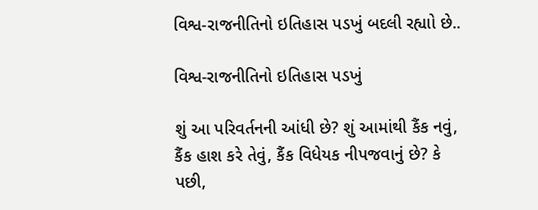વિશ્વ-રાજનીતિનો ઇતિહાસ પડખું બદલી રહ્યાો છે..

વિશ્વ-રાજનીતિનો ઇતિહાસ પડખું

શું આ પરિવર્તનની આંધી છે? શું આમાંથી કૈંક નવું, કૈંક હાશ કરે તેવું, કૈંક વિધેયક નીપજવાનું છે? કે પછી,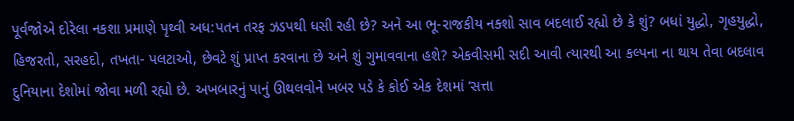પૂર્વજોએ દોરેલા નકશા પ્રમાણે પૃથ્વી અધ:પતન તરફ ઝડપથી ધસી રહી છે? અને આ ભૂ-રાજકીય નક્શો સાવ બદલાઈ રહ્યો છે કે શું? બધાં યુદ્ધો, ગૃહયુદ્ધો, હિજરતો, સરહદો, તખતા- પલટાઓ, છેવટે શું પ્રાપ્ત કરવાના છે અને શું ગુમાવવાના હશે? એકવીસમી સદી આવી ત્યારથી આ કલ્પના ના થાય તેવા બદલાવ દુનિયાના દેશોમાં જોવા મળી રહ્યો છે. અખબારનું પાનું ઊથલવોને ખબર પડે કે કોઈ એક દેશમાં ‘સત્તા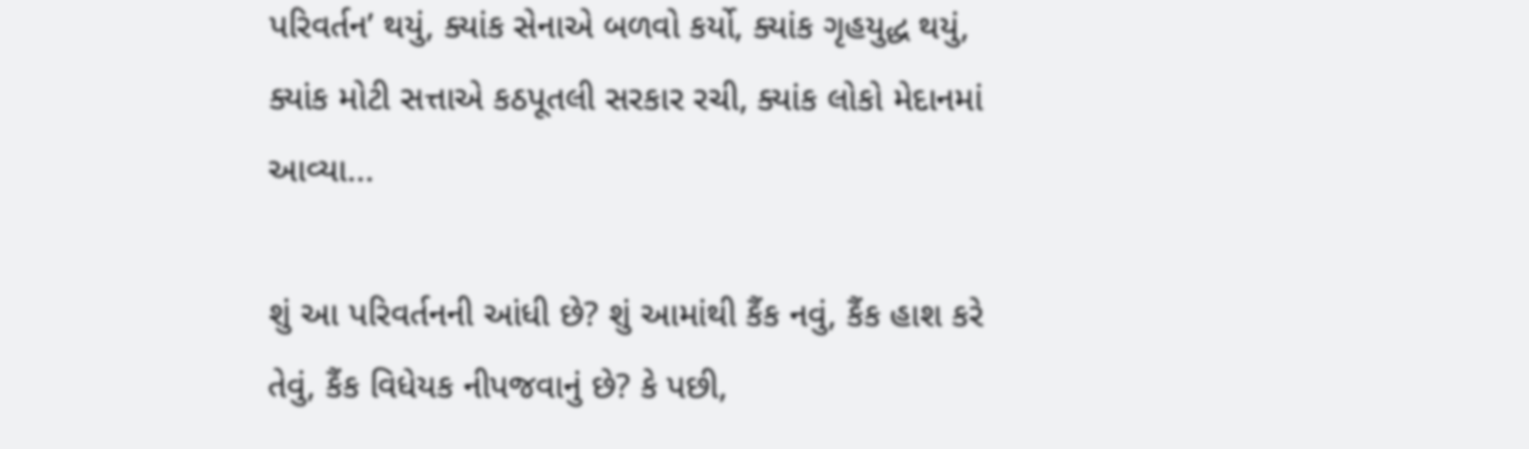પરિવર્તન’ થયું, ક્યાંક સેનાએ બળવો કર્યો, ક્યાંક ગૃહયુદ્ધ થયું, ક્યાંક મોટી સત્તાએ કઠપૂતલી સરકાર રચી, ક્યાંક લોકો મેદાનમાં આવ્યા...

શું આ પરિવર્તનની આંધી છે? શું આમાંથી કૈંક નવું, કૈંક હાશ કરે તેવું, કૈંક વિધેયક નીપજવાનું છે? કે પછી,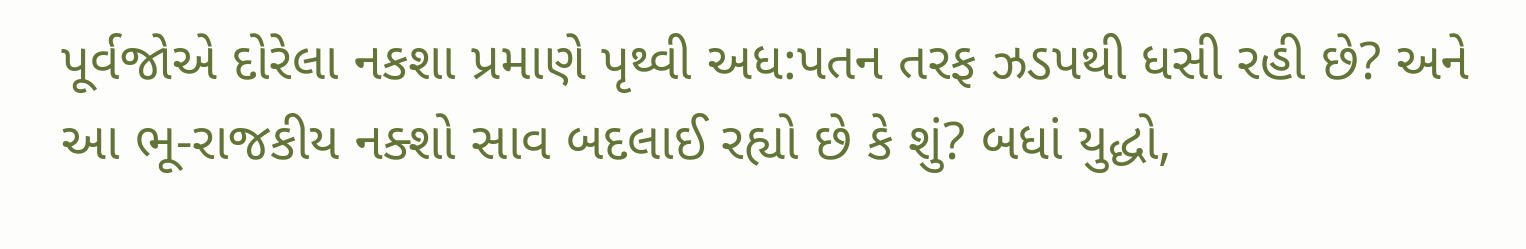પૂર્વજોએ દોરેલા નકશા પ્રમાણે પૃથ્વી અધ:પતન તરફ ઝડપથી ધસી રહી છે? અને આ ભૂ-રાજકીય નક્શો સાવ બદલાઈ રહ્યો છે કે શું? બધાં યુદ્ધો,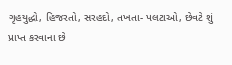ગૃહયુદ્ધો, હિજરતો, સરહદો, તખતા- પલટાઓ, છેવટે શું પ્રાપ્ત કરવાના છે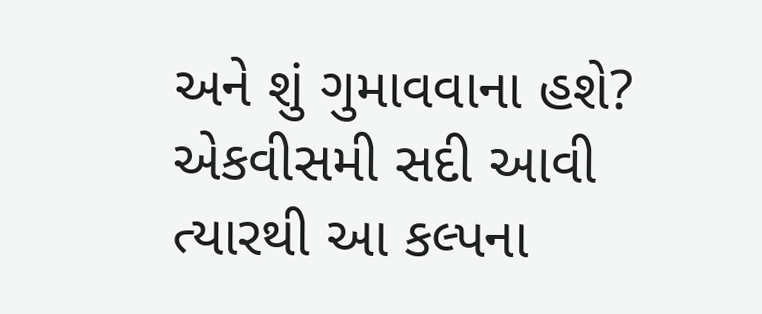અને શું ગુમાવવાના હશે? એકવીસમી સદી આવી ત્યારથી આ કલ્પના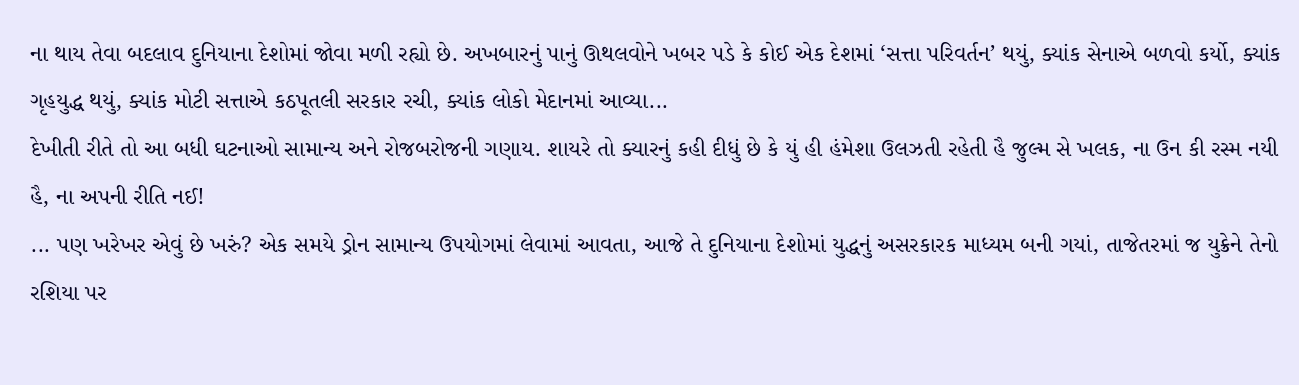ના થાય તેવા બદલાવ દુનિયાના દેશોમાં જોવા મળી રહ્યો છે. અખબારનું પાનું ઊથલવોને ખબર પડે કે કોઈ એક દેશમાં ‘સત્તા પરિવર્તન’ થયું, ક્યાંક સેનાએ બળવો કર્યો, ક્યાંક ગૃહયુદ્ધ થયું, ક્યાંક મોટી સત્તાએ કઠપૂતલી સરકાર રચી, ક્યાંક લોકો મેદાનમાં આવ્યા...
દેખીતી રીતે તો આ બધી ઘટનાઓ સામાન્ય અને રોજબરોજની ગણાય. શાયરે તો ક્યારનું કહી દીધું છે કે યું હી હંમેશા ઉલઝતી રહેતી હૈ જુલ્મ સે ખલક, ના ઉન કી રસ્મ નયી હૈ, ના અપની રીતિ નઈ!
... પણ ખરેખર એવું છે ખરું? એક સમયે ડ્રોન સામાન્ય ઉપયોગમાં લેવામાં આવતા, આજે તે દુનિયાના દેશોમાં યુદ્ધનું અસરકારક માધ્યમ બની ગયાં, તાજેતરમાં જ યુક્રેને તેનો રશિયા પર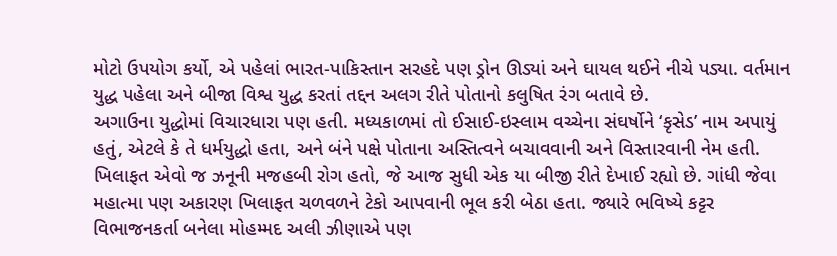મોટો ઉપયોગ કર્યો, એ પહેલાં ભારત-પાકિસ્તાન સરહદે પણ ડ્રોન ઊડ્યાં અને ઘાયલ થઈને નીચે પડ્યા. વર્તમાન યુદ્ધ પહેલા અને બીજા વિશ્વ યુદ્ધ કરતાં તદ્દન અલગ રીતે પોતાનો કલુષિત રંગ બતાવે છે.
અગાઉના યુદ્ધોમાં વિચારધારા પણ હતી. મધ્યકાળમાં તો ઈસાઈ-ઇસ્લામ વચ્ચેના સંઘર્ષોને ‘કૃસેડ’ નામ અપાયું હતું, એટલે કે તે ધર્મયુદ્ધો હતા, અને બંને પક્ષે પોતાના અસ્તિત્વને બચાવવાની અને વિસ્તારવાની નેમ હતી. ખિલાફત એવો જ ઝનૂની મજહબી રોગ હતો, જે આજ સુધી એક યા બીજી રીતે દેખાઈ રહ્યો છે. ગાંધી જેવા મહાત્મા પણ અકારણ ખિલાફત ચળવળને ટેકો આપવાની ભૂલ કરી બેઠા હતા. જ્યારે ભવિષ્યે કટ્ટર વિભાજનકર્તા બનેલા મોહમ્મદ અલી ઝીણાએ પણ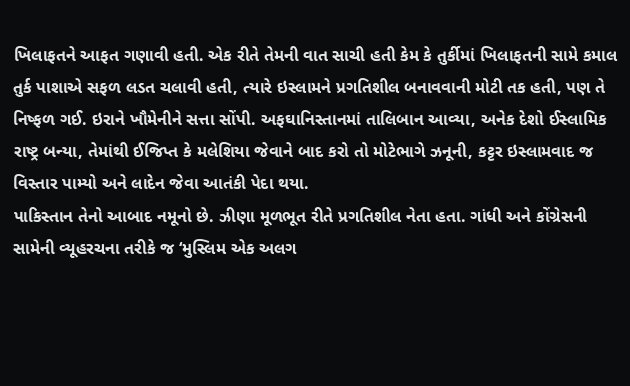ખિલાફતને આફત ગણાવી હતી. એક રીતે તેમની વાત સાચી હતી કેમ કે તુર્કીમાં ખિલાફતની સામે કમાલ તુર્ક પાશાએ સફળ લડત ચલાવી હતી, ત્યારે ઇસ્લામને પ્રગતિશીલ બનાવવાની મોટી તક હતી, પણ તે નિષ્ફળ ગઈ. ઇરાને ખૌમેનીને સત્તા સોંપી. અફઘાનિસ્તાનમાં તાલિબાન આવ્યા, અનેક દેશો ઈસ્લામિક રાષ્ટ્ર બન્યા, તેમાંથી ઈજિપ્ત કે મલેશિયા જેવાને બાદ કરો તો મોટેભાગે ઝનૂની, કટ્ટર ઇસ્લામવાદ જ વિસ્તાર પામ્યો અને લાદેન જેવા આતંકી પેદા થયા.
પાકિસ્તાન તેનો આબાદ નમૂનો છે. ઝીણા મૂળભૂત રીતે પ્રગતિશીલ નેતા હતા. ગાંધી અને કોંગ્રેસની સામેની વ્યૂહરચના તરીકે જ ‘મુસ્લિમ એક અલગ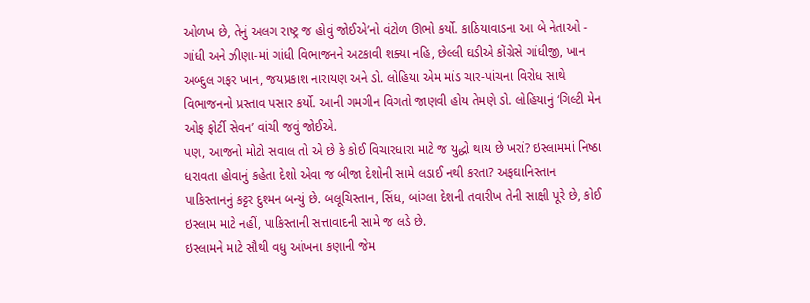ઓળખ છે, તેનું અલગ રાષ્ટ્ર જ હોવું જોઈએ’નો વંટોળ ઊભો કર્યો. કાઠિયાવાડના આ બે નેતાઓ - ગાંધી અને ઝીણા-માં ગાંધી વિભાજનને અટકાવી શક્યા નહિ, છેલ્લી ઘડીએ કોંગ્રેસે ગાંધીજી, ખાન અબ્દુલ ગફર ખાન, જયપ્રકાશ નારાયણ અને ડો. લોહિયા એમ માંડ ચાર-પાંચના વિરોધ સાથે વિભાજનનો પ્રસ્તાવ પસાર કર્યો. આની ગમગીન વિગતો જાણવી હોય તેમણે ડો. લોહિયાનું ‘ગિલ્ટી મેન ઓફ ફોર્ટી સેવન’ વાંચી જવું જોઈએ.
પણ, આજનો મોટો સવાલ તો એ છે કે કોઈ વિચારધારા માટે જ યુદ્ધો થાય છે ખરાં? ઇસ્લામમાં નિષ્ઠા ધરાવતા હોવાનું કહેતા દેશો એવા જ બીજા દેશોની સામે લડાઈ નથી કરતા? અફઘાનિસ્તાન પાકિસ્તાનનું કટ્ટર દુશ્મન બન્યું છે. બલૂચિસ્તાન, સિંધ, બાંગ્લા દેશની તવારીખ તેની સાક્ષી પૂરે છે, કોઈ ઇસ્લામ માટે નહીં, પાકિસ્તાની સત્તાવાદની સામે જ લડે છે.
ઇસ્લામને માટે સૌથી વધુ આંખના કણાની જેમ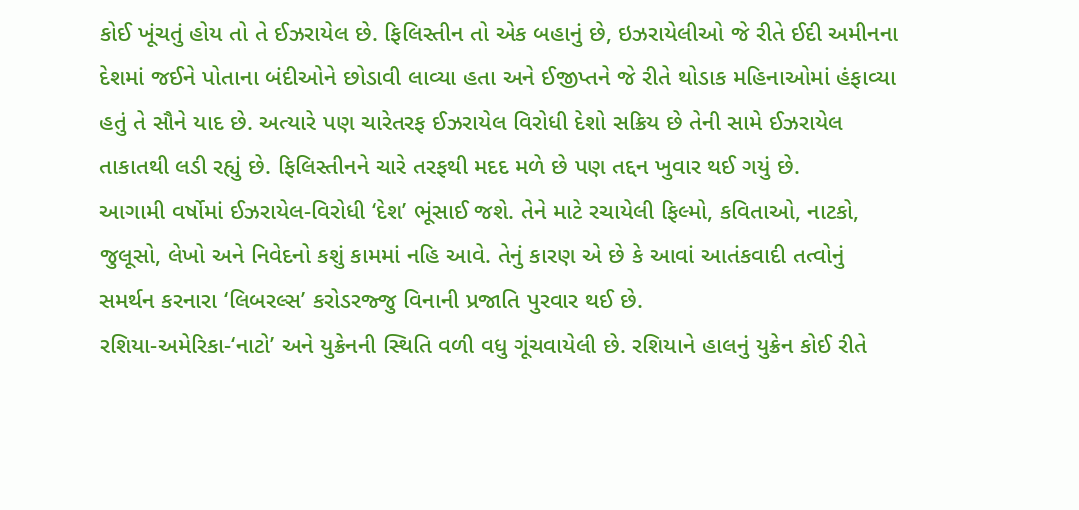કોઈ ખૂંચતું હોય તો તે ઈઝરાયેલ છે. ફિલિસ્તીન તો એક બહાનું છે, ઇઝરાયેલીઓ જે રીતે ઈદી અમીનના દેશમાં જઈને પોતાના બંદીઓને છોડાવી લાવ્યા હતા અને ઈજીપ્તને જે રીતે થોડાક મહિનાઓમાં હંફાવ્યા હતું તે સૌને યાદ છે. અત્યારે પણ ચારેતરફ ઈઝરાયેલ વિરોધી દેશો સક્રિય છે તેની સામે ઈઝરાયેલ તાકાતથી લડી રહ્યું છે. ફિલિસ્તીનને ચારે તરફથી મદદ મળે છે પણ તદ્દન ખુવાર થઈ ગયું છે.
આગામી વર્ષોમાં ઈઝરાયેલ-વિરોધી ‘દેશ’ ભૂંસાઈ જશે. તેને માટે રચાયેલી ફિલ્મો, કવિતાઓ, નાટકો, જુલૂસો, લેખો અને નિવેદનો કશું કામમાં નહિ આવે. તેનું કારણ એ છે કે આવાં આતંકવાદી તત્વોનું સમર્થન કરનારા ‘લિબરલ્સ’ કરોડરજ્જુ વિનાની પ્રજાતિ પુરવાર થઈ છે.
રશિયા-અમેરિકા-‘નાટો’ અને યુક્રેનની સ્થિતિ વળી વધુ ગૂંચવાયેલી છે. રશિયાને હાલનું યુક્રેન કોઈ રીતે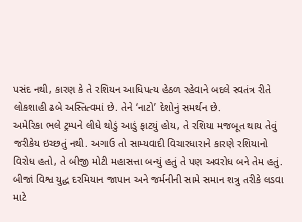પસંદ નથી, કારણ કે તે રશિયન આધિપત્ય હેઠળ રહેવાને બદલે સ્વતંત્ર રીતે લોકશાહી ઢબે અસ્તિત્વમાં છે. તેને ‘નાટો’ દેશોનું સમર્થન છે.
અમેરિકા ભલે ટ્રમ્પને લીધે થોડું આડું ફાટયું હોય, તે રશિયા મજબૂત થાય તેવું જરીકેય ઇચ્છતું નથી. અગાઉ તો સામ્યવાદી વિચારધારાને કારણે રશિયાનો વિરોધ હતો, તે બીજી મોટી મહાસત્તા બન્યું હતું તે પણ અવરોધ બને તેમ હતું. બીજાં વિશ્વ યુદ્ધ દરમિયાન જાપાન અને જર્મનીની સામે સમાન શત્રુ તરીકે લડવા માટે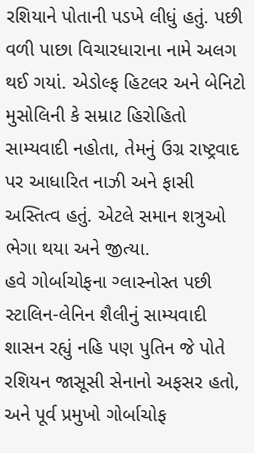રશિયાને પોતાની પડખે લીધું હતું. પછી વળી પાછા વિચારધારાના નામે અલગ થઈ ગયાં. એડોલ્ફ હિટલર અને બેનિટો મુસોલિની કે સમ્રાટ હિરોહિતો સામ્યવાદી નહોતા, તેમનું ઉગ્ર રાષ્ટ્રવાદ પર આધારિત નાઝી અને ફાસી અસ્તિત્વ હતું. એટલે સમાન શત્રુઓ ભેગા થયા અને જીત્યા.
હવે ગોર્બાચોફના ગ્લાસ્નોસ્ત પછી સ્ટાલિન-લેનિન શૈલીનું સામ્યવાદી શાસન રહ્યું નહિ પણ પુતિન જે પોતે રશિયન જાસૂસી સેનાનો અફસર હતો, અને પૂર્વ પ્રમુખો ગોર્બાચોફ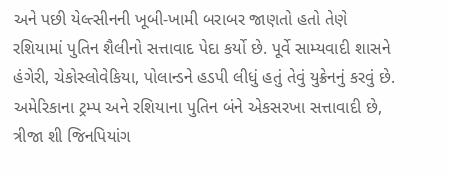અને પછી યેલ્ત્સીનની ખૂબી-ખામી બરાબર જાણતો હતો તેણે રશિયામાં પુતિન શૈલીનો સત્તાવાદ પેદા કર્યો છે. પૂર્વે સામ્યવાદી શાસને હંગેરી, ચેકોસ્લોવેકિયા, પોલાન્ડને હડપી લીધું હતું તેવું યુક્રેનનું કરવું છે. અમેરિકાના ટ્રમ્પ અને રશિયાના પુતિન બંને એકસરખા સત્તાવાદી છે, ત્રીજા શી જિનપિયાંગ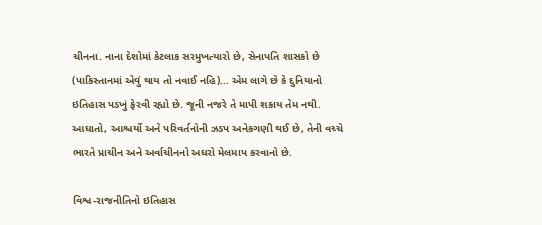ચીનના. નાના દેશોમાં કેટલાક સરમુખત્યારો છે, સેનાપતિ શાસકો છે (પાકિસ્તાનમાં એવું થાય તો નવાઈ નહિ)... એમ લાગે છે કે દુનિયાનો ઇતિહાસ પડખું ફેરવી રહ્યો છે. જૂની નજરે તે માપી શકાય તેમ નથી. આઘાતો, આશ્ચર્યો અને પરિવર્તનોની ઝડપ અનેકગણી થઈ છે, તેની વચ્ચે ભારતે પ્રાચીન અને અર્વાચીનનો અઘરો મેલમાપ કરવાનો છે.

વિશ્વ-રાજનીતિનો ઇતિહાસ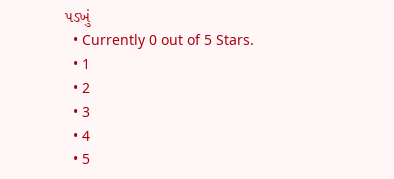પડખું
  • Currently 0 out of 5 Stars.
  • 1
  • 2
  • 3
  • 4
  • 5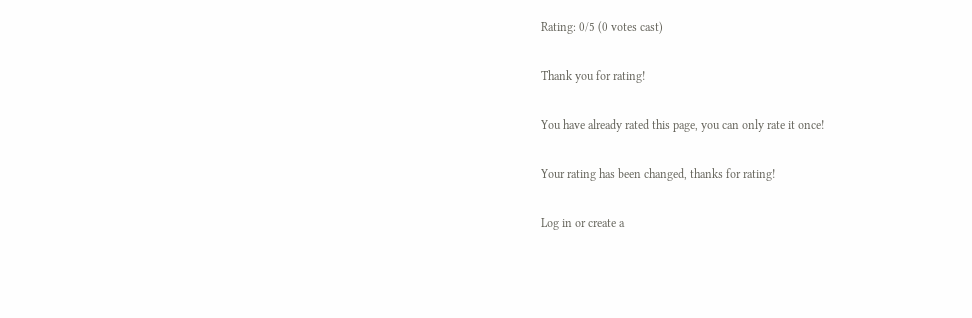Rating: 0/5 (0 votes cast)

Thank you for rating!

You have already rated this page, you can only rate it once!

Your rating has been changed, thanks for rating!

Log in or create a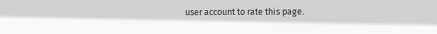user account to rate this page.